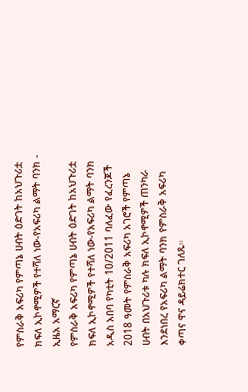የምስራቅ አፍሪካ የምጣኔ ሀብት ዕድገት ከአህጉሪቷ ክፍለ ኢኮኖሚዎች የተሻለ ነው-የአፍሪካ ልማት ባንክ - ኢዜአ አማርኛ
የምስራቅ አፍሪካ የምጣኔ ሀብት ዕድገት ከአህጉሪቷ ክፍለ ኢኮኖሚዎች የተሻለ ነው-የአፍሪካ ልማት ባንክ
አዲስ አበባ የካቲት 10/2011 ባለፈው የፈረንጆች 2018 ዓመት የምስራቅ አፍሪካ አገሮች የምጣኔ ሀብት በአህጉሪቱ ካሉ ክፍለ ኢኮኖሚዎች ጠንካራ እንደነበረ የአፍሪካ ልማት ባንክ የምስራቅ አፍሪካ ቀጣና ዋና ዳይሬክተር ገለጹ።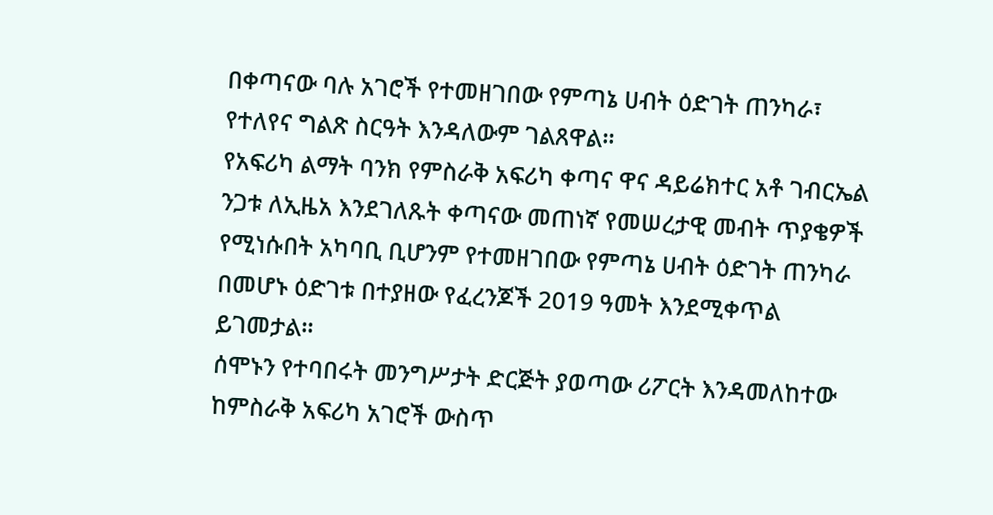በቀጣናው ባሉ አገሮች የተመዘገበው የምጣኔ ሀብት ዕድገት ጠንካራ፣ የተለየና ግልጽ ስርዓት እንዳለውም ገልጸዋል።
የአፍሪካ ልማት ባንክ የምስራቅ አፍሪካ ቀጣና ዋና ዳይሬክተር አቶ ገብርኤል ንጋቱ ለኢዜአ እንደገለጹት ቀጣናው መጠነኛ የመሠረታዊ መብት ጥያቄዎች የሚነሱበት አካባቢ ቢሆንም የተመዘገበው የምጣኔ ሀብት ዕድገት ጠንካራ በመሆኑ ዕድገቱ በተያዘው የፈረንጆች 2019 ዓመት እንደሚቀጥል ይገመታል።
ሰሞኑን የተባበሩት መንግሥታት ድርጅት ያወጣው ሪፖርት እንዳመለከተው ከምስራቅ አፍሪካ አገሮች ውስጥ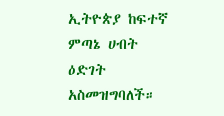ኢትዮጵያ ከፍተኛ ምጣኔ ሀብት ዕድገት አስመዝግባለች።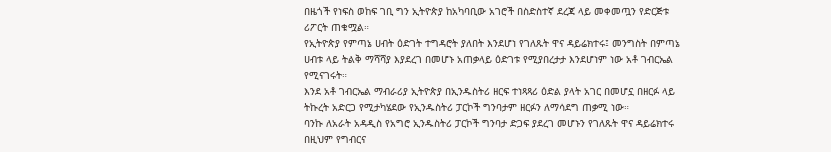በዜጎች የነፍስ ወከፍ ገቢ ግን ኢትዮጵያ ከአካባቢው አገሮች በስድስተኛ ደረጃ ላይ መቀመጧን የድርጅቱ ሪፖርት ጠቁሟል።
የኢትዮጵያ የምጣኔ ሀብት ዕድገት ተግዳሮት ያለበት እንደሆነ የገለጹት ዋና ዳይሬክተሩ፤ መንግስት በምጣኔ ሀብቱ ላይ ትልቅ ማሻሻያ እያደረገ በመሆኑ አጠቃላይ ዕድገቱ የሚያበረታታ እንደሆነም ነው አቶ ገብርኤል የሚናገሩት።
እንደ አቶ ገብርኤል ማብራሪያ ኢትዮጵያ በኢንዱስትሪ ዘርፍ ተነጻጻሪ ዕድል ያላት አገር በመሆኗ በዘርፉ ላይ ትኩረት አድርጋ የሚታካሄደው የኢንዱስትሪ ፓርኮች ግንባታም ዘርፉን ለማሳደግ ጠቃሚ ነው።
ባንኩ ለአራት አዳዲስ የአግሮ ኢንዱስትሪ ፓርኮች ግንባታ ድጋፍ ያደረገ መሆኑን የገለጹት ዋና ዳይሬክተሩ በዚህም የግብርና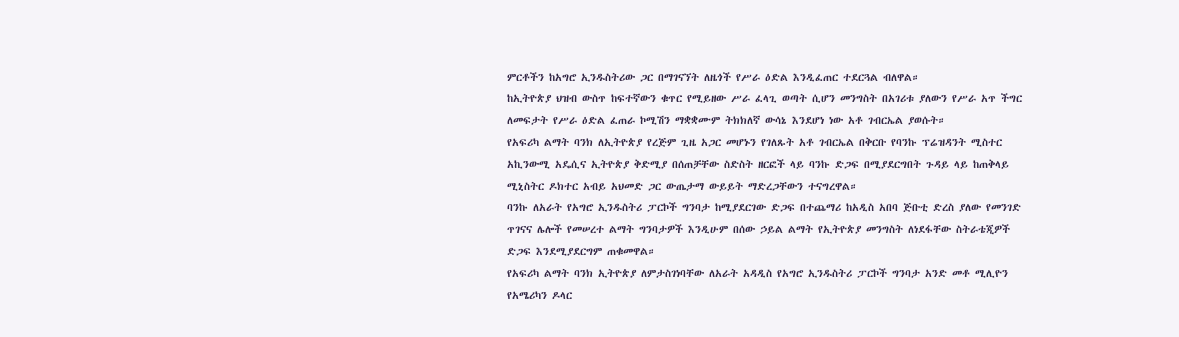ምርቶችን ከአግሮ ኢንዱስትሪው ጋር በማገናኘት ለዜጎች የሥራ ዕድል እንዲፈጠር ተደርጓል ብለዋል።
ከኢትዮጵያ ህዝብ ውስጥ ከፍተኛውን ቁጥር የሚይዘው ሥራ ፈላጊ ወጣት ሲሆን መንግስት በአገሪቱ ያለውን የሥራ አጥ ችግር ለመፍታት የሥራ ዕድል ፈጠራ ኮሚሽን ማቋቋሙም ትክክለኛ ውሳኔ እንደሆነ ነው አቶ ገብርኤል ያወሱት።
የአፍሪካ ልማት ባንክ ለኢትዮጵያ የረጅም ጊዜ አጋር መሆኑን የገለጹት አቶ ገብርኤል በቅርቡ የባንኩ ፕሬዝዳንት ሚስተር አኪንውሚ አዴሲና ኢትዮጵያ ቅድሚያ በሰጠቻቸው ስድስት ዘርፎች ላይ ባንኩ ድጋፍ በሚያደርግበት ጉዳይ ላይ ከጠቅላይ ሚኒስትር ዶክተር አብይ አህመድ ጋር ውጤታማ ውይይት ማድረጋቸውን ተናግረዋል።
ባንኩ ለአራት የአግሮ ኢንዱስትሪ ፓርኮች ግንባታ ከሚያደርገው ድጋፍ በተጨማሪ ከአዲስ አበባ ጅቡቲ ድረስ ያለው የመንገድ ጥገናና ሌሎች የመሠረተ ልማት ግንባታዎች እንዲሁም በሰው ኃይል ልማት የኢትዮጵያ መንግስት ለነደፋቸው ስትራቴጂዎች ድጋፍ እንደሚያደርግም ጠቁመዋል።
የአፍሪካ ልማት ባንክ ኢትዮጵያ ለምታስገነባቸው ለአራት አዳዲስ የአግሮ ኢንዱስትሪ ፓርኮች ግንባታ አንድ መቶ ሚሊዮን የአሜሪካን ዶላር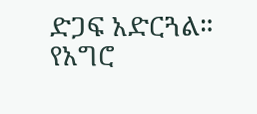ድጋፍ አድርጓል።
የአግሮ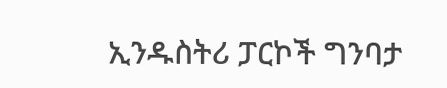ኢንዱስትሪ ፓርኮች ግንባታ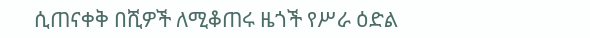ሲጠናቀቅ በሺዎች ለሚቆጠሩ ዜጎች የሥራ ዕድል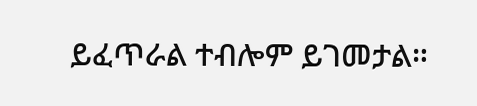ይፈጥራል ተብሎም ይገመታል።